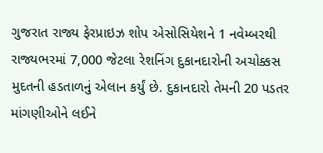ગુજરાત રાજ્ય ફેરપ્રાઇઝ શોપ એસોસિયેશને 1 નવેમ્બરથી રાજ્યભરમાં 7,000 જેટલા રેશનિંગ દુકાનદારોની અચોક્કસ મુદતની હડતાળનું એલાન કર્યું છે. દુકાનદારો તેમની 20 પડતર માંગણીઓને લઈને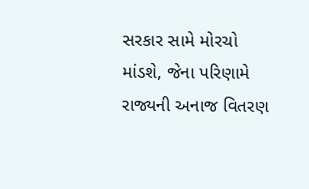સરકાર સામે મોરચો માંડશે, જેના પરિણામે રાજ્યની અનાજ વિતરણ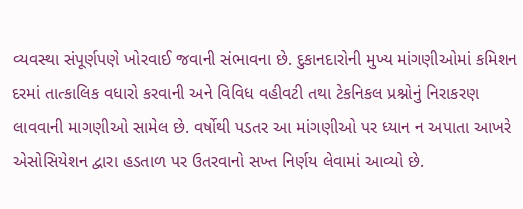વ્યવસ્થા સંપૂર્ણપણે ખોરવાઈ જવાની સંભાવના છે. દુકાનદારોની મુખ્ય માંગણીઓમાં કમિશન દરમાં તાત્કાલિક વધારો કરવાની અને વિવિધ વહીવટી તથા ટેકનિકલ પ્રશ્નોનું નિરાકરણ લાવવાની માગણીઓ સામેલ છે. વર્ષોથી પડતર આ માંગણીઓ પર ધ્યાન ન અપાતા આખરે એસોસિયેશન દ્વારા હડતાળ પર ઉતરવાનો સખ્ત નિર્ણય લેવામાં આવ્યો છે.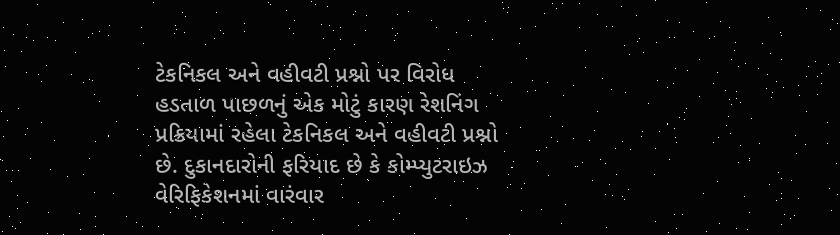ટેકનિકલ અને વહીવટી પ્રશ્નો પર વિરોધ
હડતાળ પાછળનું એક મોટું કારણ રેશનિંગ પ્રક્રિયામાં રહેલા ટેકનિકલ અને વહીવટી પ્રશ્નો છે. દુકાનદારોની ફરિયાદ છે કે કોમ્પ્યુટરાઇઝ વેરિફિકેશનમાં વારંવાર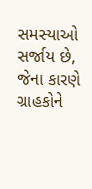સમસ્યાઓ સર્જાય છે, જેના કારણે ગ્રાહકોને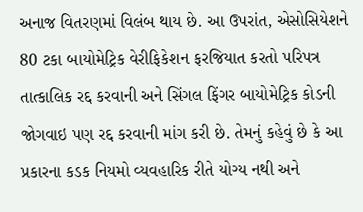અનાજ વિતરણમાં વિલંબ થાય છે. આ ઉપરાંત, એસોસિયેશને 80 ટકા બાયોમેટ્રિક વેરીફિકેશન ફરજિયાત કરતો પરિપત્ર તાત્કાલિક રદ્દ કરવાની અને સિંગલ ફિંગર બાયોમેટ્રિક કોડની જોગવાઇ પણ રદ્દ કરવાની માંગ કરી છે. તેમનું કહેવું છે કે આ પ્રકારના કડક નિયમો વ્યવહારિક રીતે યોગ્ય નથી અને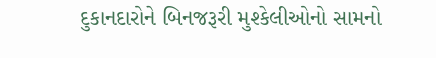દુકાનદારોને બિનજરૂરી મુશ્કેલીઓનો સામનો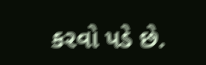કરવો પડે છે.